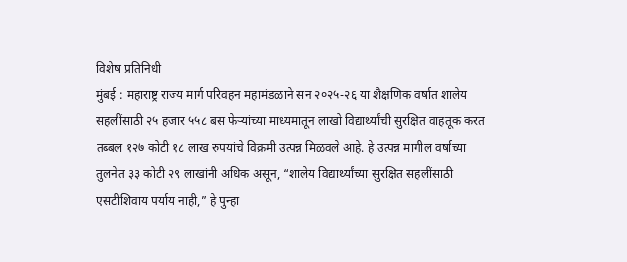विशेष प्रतिनिधी
मुंबई : महाराष्ट्र राज्य मार्ग परिवहन महामंडळाने सन २०२५-२६ या शैक्षणिक वर्षात शालेय सहलींसाठी २५ हजार ५५८ बस फेऱ्यांच्या माध्यमातून लाखो विद्यार्थ्यांची सुरक्षित वाहतूक करत तब्बल १२७ कोटी १८ लाख रुपयांचे विक्रमी उत्पन्न मिळवले आहे. हे उत्पन्न मागील वर्षाच्या तुलनेत ३३ कोटी २९ लाखांनी अधिक असून, “शालेय विद्यार्थ्यांच्या सुरक्षित सहलींसाठी एसटीशिवाय पर्याय नाही,” हे पुन्हा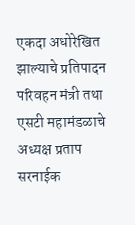एकदा अधोरेखित झाल्याचे प्रतिपादन परिवहन मंत्री तथा एसटी महामंडळाचे अध्यक्ष प्रताप सरनाईक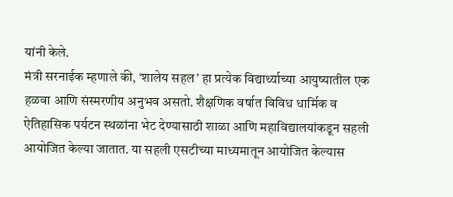यांनी केले.
मंत्री सरनाईक म्हणाले की, ‘शालेय सहल’ हा प्रत्येक विद्यार्थ्याच्या आयुष्यातील एक हळवा आणि संस्मरणीय अनुभव असतो. शैक्षणिक वर्षात विविध धार्मिक व ऐतिहासिक पर्यटन स्थळांना भेट देण्यासाठी शाळा आणि महाविद्यालयांकडून सहली आयोजित केल्या जातात. या सहली एसटीच्या माध्यमातून आयोजित केल्यास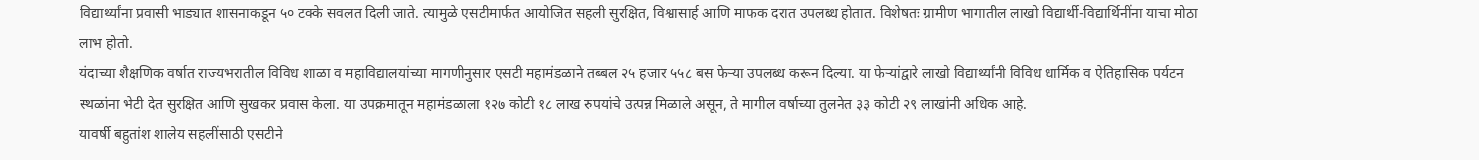विद्यार्थ्यांना प्रवासी भाड्यात शासनाकडून ५० टक्के सवलत दिली जाते. त्यामुळे एसटीमार्फत आयोजित सहली सुरक्षित, विश्वासार्ह आणि माफक दरात उपलब्ध होतात. विशेषतः ग्रामीण भागातील लाखो विद्यार्थी-विद्यार्थिनींना याचा मोठा लाभ होतो.
यंदाच्या शैक्षणिक वर्षात राज्यभरातील विविध शाळा व महाविद्यालयांच्या मागणीनुसार एसटी महामंडळाने तब्बल २५ हजार ५५८ बस फेऱ्या उपलब्ध करून दिल्या. या फेऱ्यांद्वारे लाखो विद्यार्थ्यांनी विविध धार्मिक व ऐतिहासिक पर्यटन स्थळांना भेटी देत सुरक्षित आणि सुखकर प्रवास केला. या उपक्रमातून महामंडळाला १२७ कोटी १८ लाख रुपयांचे उत्पन्न मिळाले असून, ते मागील वर्षाच्या तुलनेत ३३ कोटी २९ लाखांनी अधिक आहे.
यावर्षी बहुतांश शालेय सहलींसाठी एसटीने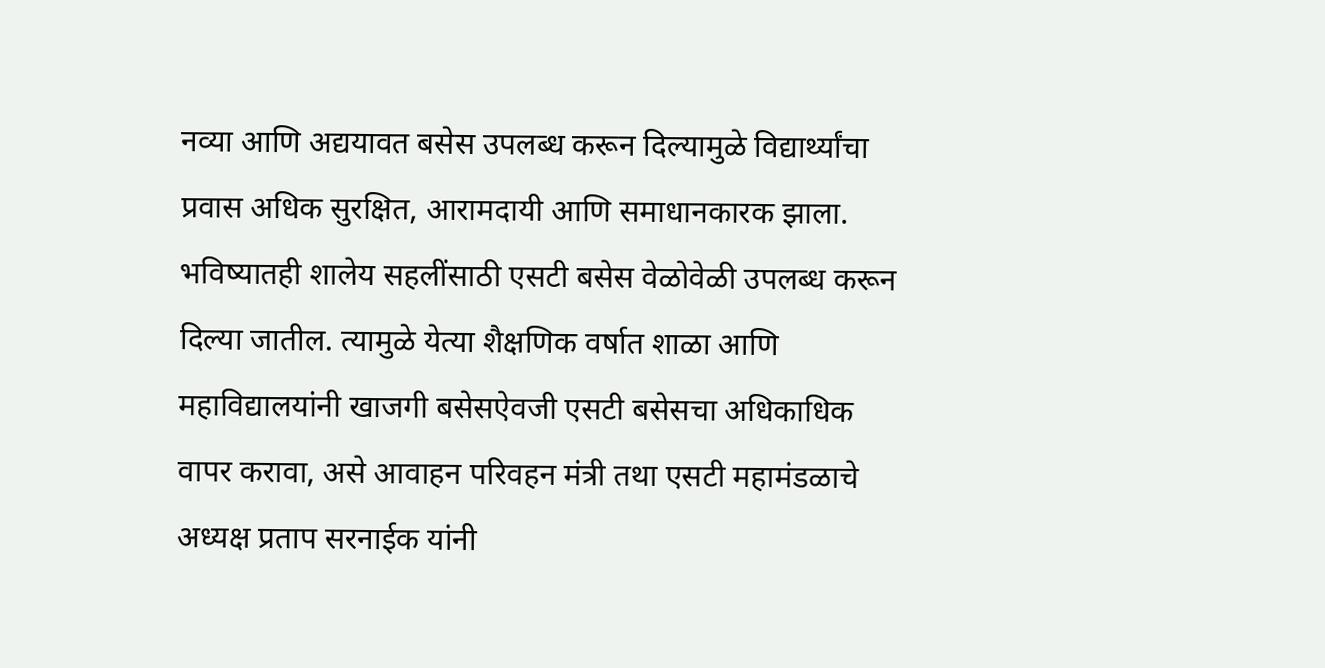नव्या आणि अद्ययावत बसेस उपलब्ध करून दिल्यामुळे विद्यार्थ्यांचा प्रवास अधिक सुरक्षित, आरामदायी आणि समाधानकारक झाला.
भविष्यातही शालेय सहलींसाठी एसटी बसेस वेळोवेळी उपलब्ध करून दिल्या जातील. त्यामुळे येत्या शैक्षणिक वर्षात शाळा आणि महाविद्यालयांनी खाजगी बसेसऐवजी एसटी बसेसचा अधिकाधिक वापर करावा, असे आवाहन परिवहन मंत्री तथा एसटी महामंडळाचे अध्यक्ष प्रताप सरनाईक यांनी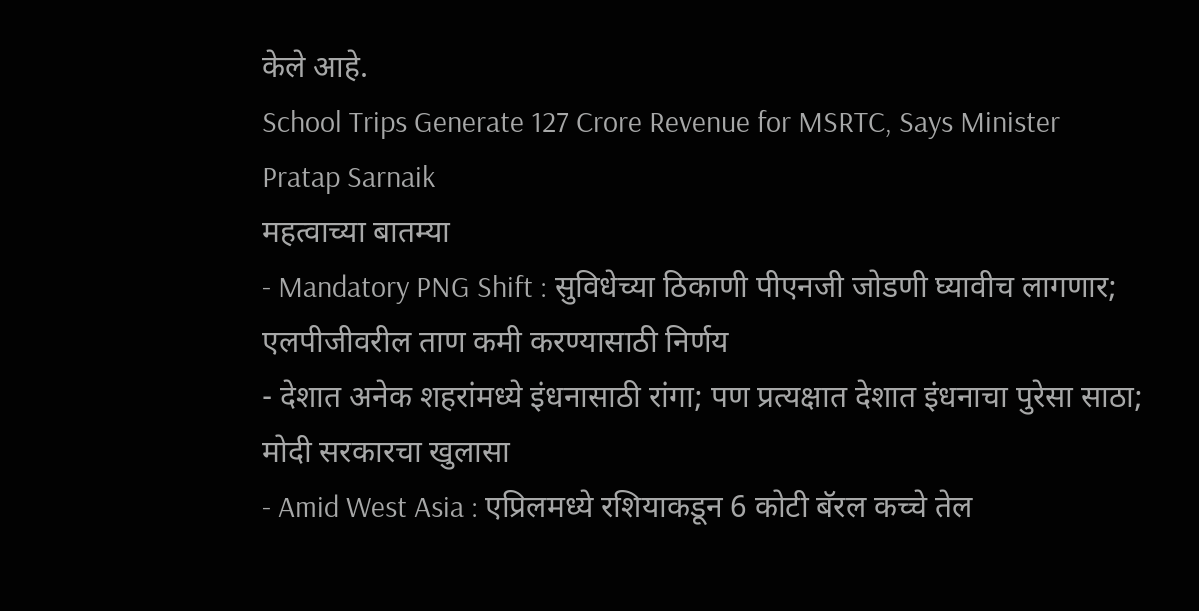केले आहे.
School Trips Generate 127 Crore Revenue for MSRTC, Says Minister Pratap Sarnaik
महत्वाच्या बातम्या
- Mandatory PNG Shift : सुविधेच्या ठिकाणी पीएनजी जोडणी घ्यावीच लागणार; एलपीजीवरील ताण कमी करण्यासाठी निर्णय
- देशात अनेक शहरांमध्ये इंधनासाठी रांगा; पण प्रत्यक्षात देशात इंधनाचा पुरेसा साठा; मोदी सरकारचा खुलासा
- Amid West Asia : एप्रिलमध्ये रशियाकडून 6 कोटी बॅरल कच्चे तेल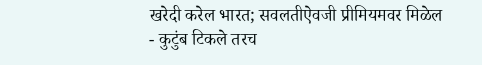खरेदी करेल भारत; सवलतीऐवजी प्रीमियमवर मिळेल
- कुटुंब टिकले तरच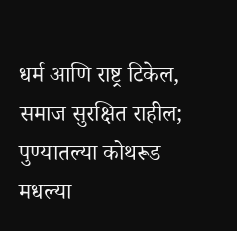धर्म आणि राष्ट्र टिकेल, समाज सुरक्षित राहील; पुण्यातल्या कोथरूड मधल्या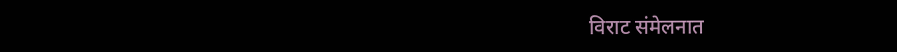विराट संमेलनात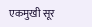एकमुखी सूर